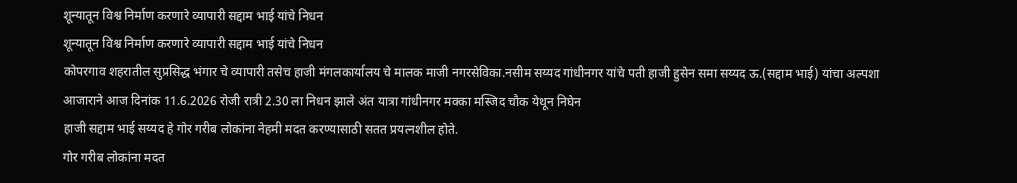शून्यातून विश्व निर्माण करणारे व्यापारी सद्दाम भाई यांचे निधन
शून्यातून विश्व निर्माण करणारे व्यापारी सद्दाम भाई यांचे निधन
कोपरगाव शहरातील सुप्रसिद्ध भंगार चे व्यापारी तसेच हाजी मंगलकार्यालय चे मालक माजी नगरसेविका.नसीम सय्यद गांधीनगर यांचे पती हाजी हुसेन समा सय्यद ऊ.(सद्दाम भाई) यांचा अल्पशा आजाराने आज दिनांक 11.6.2026 रोजी रात्री 2.30 ला निधन झाले अंत यात्रा गांधीनगर मक्का मस्जिद चौक येथून निघेन
हाजी सद्दाम भाई सय्यद हे गोर गरीब लोकांना नेहमी मदत करण्यासाठी सतत प्रयत्नशील होते.
गोर गरीब लोकांना मदत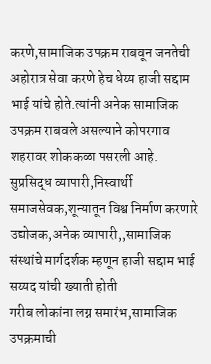करणे,सामाजिक उपक्रम राबवून जनतेची अहोरात्र सेवा करणे हेच धेय्य हाजी सद्दाम भाई यांचे होते.त्यांनी अनेक सामाजिक उपक्रम राबवले असल्याने कोपरगाव शहरावर शोककळा पसरली आहे.
सुप्रसिद्ध व्यापारी,निस्वार्थी समाजसेवक,शून्यातून विश्व निर्माण करणारे उद्योजक,अनेक व्यापारी,,सामाजिक संस्थांचे मार्गदर्शक म्हणून हाजी सद्दाम भाई सय्यद यांची ख्याती होती
गरीब लोकांना लग्न समारंभ,सामाजिक उपक्रमाची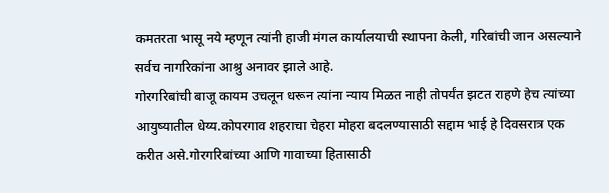कमतरता भासू नये म्हणून त्यांनी हाजी मंगल कार्यालयाची स्थापना केली, गरिबांची जान असल्याने सर्वच नागरिकांना आश्रु अनावर झाले आहे.
गोरगरिबांची बाजू कायम उचलून धरून त्यांना न्याय मिळत नाही तोपर्यंत झटत राहणे हेच त्यांच्या आयुष्यातील धेय्य.कोपरगाव शहराचा चेहरा मोहरा बदलण्यासाठी सद्दाम भाई हे दिवसरात्र एक करीत असे.गोरगरिबांच्या आणि गावाच्या हितासाठी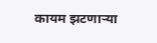कायम झटणाऱ्या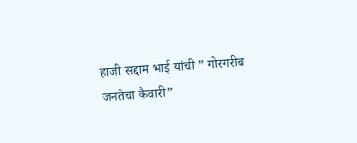हाजी सद्दाम भाई यांची ” गोरगरीब जनतेचा कैवारी”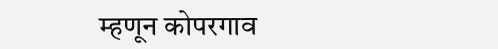म्हणून कोपरगाव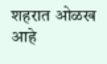शहरात ओळख आहे